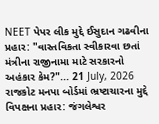NEET પેપર લીક મુદ્દે ઈસુદાન ગઢવીના પ્રહાર: "વાસ્તવિકતા સ્વીકારવા છતાં મંત્રીના રાજીનામા માટે સરકારનો અહંકાર કેમ?"... 21 July, 2026
રાજકોટ મનપા બોર્ડમાં ભ્રષ્ટાચારના મુદ્દે વિપક્ષના પ્રહાર: જંગલેશ્વર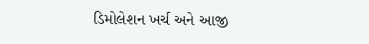ડિમોલેશન ખર્ચ અને આજી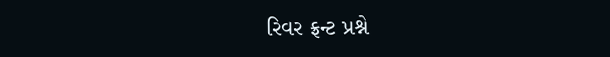રિવર ફ્રન્ટ પ્રશ્ને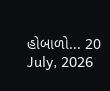હોબાળો... 20 July, 2026